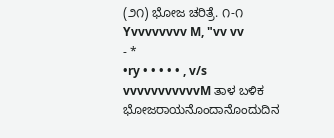(೨೧) ಭೋಜ ಚರಿತ್ರೆ. ೧-೧ Yvvvvvvvv M, "vv vv
- *
•ry • • • • • , v/s vvvvvvvvvvvM ತಾಳ ಬಳಿಕ ಭೋಜರಾಯನೊಂದಾನೊಂದುದಿನ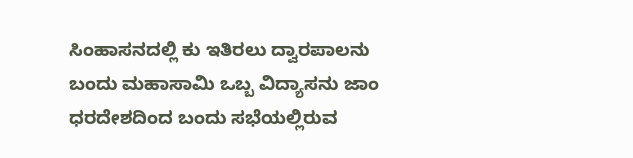ಸಿಂಹಾಸನದಲ್ಲಿ ಕು ಇತಿರಲು ದ್ವಾರಪಾಲನು ಬಂದು ಮಹಾಸಾಮಿ ಒಬ್ಬ ವಿದ್ಯಾಸನು ಜಾಂ ಧರದೇಶದಿಂದ ಬಂದು ಸಭೆಯಲ್ಲಿರುವ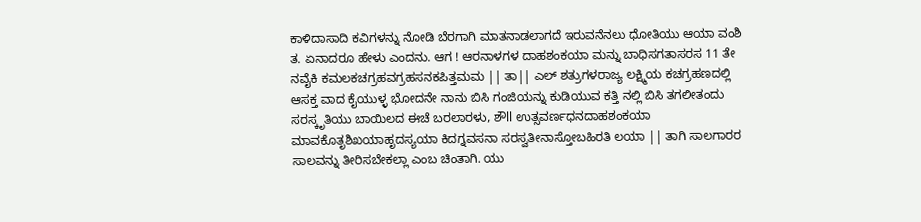ಕಾಳಿದಾಸಾದಿ ಕವಿಗಳನ್ನು ನೋಡಿ ಬೆರಗಾಗಿ ಮಾತನಾಡಲಾಗದೆ ಇರುವನೆನಲು ಧೋತಿಯು ಆಯಾ ವಂಶಿ ತ. ಏನಾದರೂ ಹೇಳು ಎಂದನು. ಆಗ ! ಆರನಾಳಗಳ ದಾಹಶಂಕಯಾ ಮನ್ನು ಬಾಧಿಸಗತಾಸರಸ 11 ತೇ ನವೈಕಿ ಕಮಲಕಚಗ್ರಹವಗ್ರಹಸನಕಪಿತ್ತಮಮ || ತಾ|| ಎಲ್ ಶತ್ರುಗಳರಾಜ್ಯ ಲಕ್ಷ್ಮಿಯ ಕಚಗ್ರಹಣದಲ್ಲಿ ಆಸಕ್ತ ವಾದ ಕೈಯುಳ್ಳ ಭೋದನೇ ನಾನು ಬಿಸಿ ಗಂಜಿಯನ್ನು ಕುಡಿಯುವ ಕತ್ತಿ ನಲ್ಲಿ ಬಿಸಿ ತಗಲೀತಂದು ಸರಸ್ಕೃತಿಯು ಬಾಯಿಲದ ಈಚೆ ಬರಲಾರಳು, ಶೌll ಉತ್ಸವರ್ಣಧನದಾಹಶಂಕಯಾ ಮಾವಕೊತೃಶಿಖಯಾಹೃದಸ್ಯಯಾ ಕಿದಗ್ನವಸನಾ ಸರಸ್ವತೀನಾಸ್ತೋಬಹಿರತಿ ಲಯಾ || ತಾಗಿ ಸಾಲಗಾರರ ಸಾಲವನ್ನು ತೀರಿಸಬೇಕಲ್ಲಾ ಎಂಬ ಚಿಂತಾಗಿ. ಯು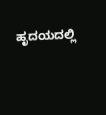ಹೃದಯದಲ್ಲಿ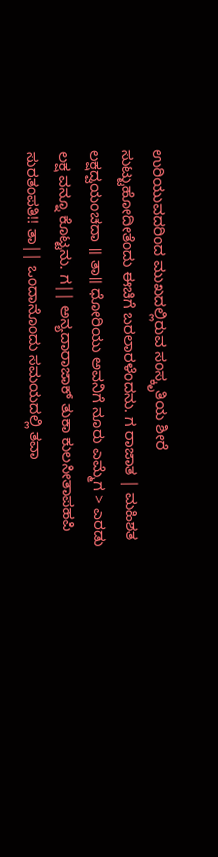ಉರಿಯುವದರಿಂದ ಮುಖದಲ್ಲಿರುವ ಸಂಸ್ಕೃತಿಯ ಶೀರೆ ಸುಟ್ಟುಹೋದೀತೆಂದು ಈಚಿಗೆ ಬರಲಾರಳೆಂದನು. ಗ ರಾಜಾತ | ಮಹಿಶತ ಲಕ್ಷದ್ವಯಂಚದಾ ॥ ತಾ॥ ಧೋರಿಯು ಅವನಿಗೆ ನೂರು ಎಮ್ಮೆಗ > ಎರಡು ಲಕ್ಷ ವನ್ನೂ ಕೊಟ್ಟನು. ಗ|| ಅನ್ಯದಾರಾಜಾಕ್ ತುಕಾ ಕುಲಸೀತಾಪಹಪಿ ಸುರತಂಪತಿ!! ತಾ|| ಒಂದಾನೊಂದು ಸಮಯದಲ್ಲಿ ತವಾ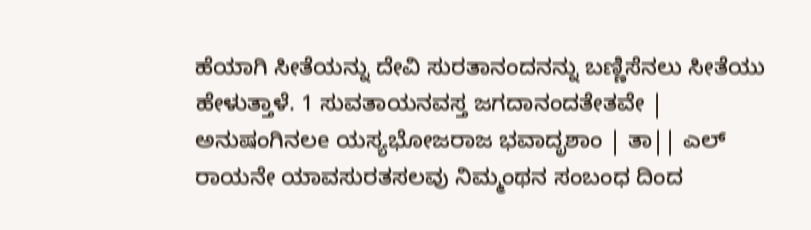ಹೆಯಾಗಿ ಸೀತೆಯನ್ನು ದೇವಿ ಸುರತಾನಂದನನ್ನು ಬಣ್ಣಿಸೆನಲು ಸೀತೆಯು ಹೇಳುತ್ತಾಳೆ. 1 ಸುವತಾಯನವಸ್ತ ಜಗದಾನಂದತೇತವೇ | ಅನುಷಂಗಿನಲe ಯಸ್ಯಭೋಜರಾಜ ಭವಾದೃಶಾಂ | ತಾ|| ಎಲ್ ರಾಯನೇ ಯಾವಸುರತಸಲವು ನಿಮ್ಮಂಥನ ಸಂಬಂಧ ದಿಂದ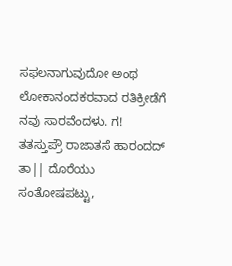ಸಫಲನಾಗುವುದೋ ಅಂಥ ಲೋಕಾನಂದಕರವಾದ ರತಿಕ್ರೀಡೆಗೆ ನವು ಸಾರವೆಂದಳು. ಗ! ತತಸ್ತುಪ್ರೌ ರಾಜಾತಸೆ ಹಾರಂದದ್ ತಾ|| ದೊರೆಯು ಸಂತೋಷಪಟ್ಟು,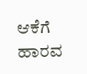ಆಕೆಗೆ ಹಾರವ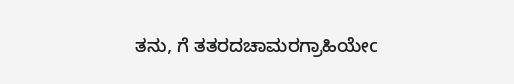ತನು, ಗೆ ತತರದಚಾಮರಗ್ರಾಹಿಯೇc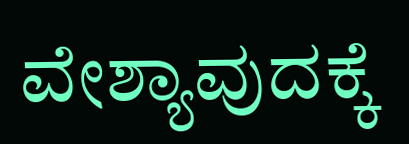ವೇಶ್ಯಾವುದಕ್ಕೆ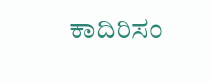ಕಾದಿರಿಸಂ